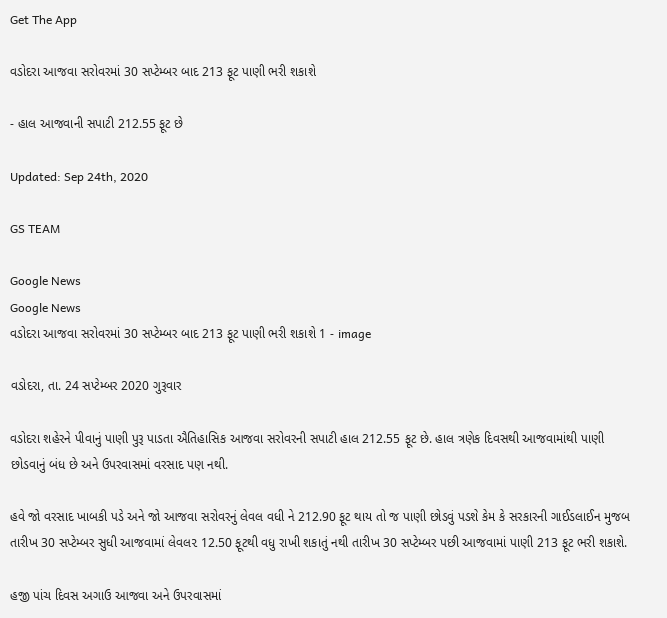Get The App

વડોદરા આજવા સરોવરમાં 30 સપ્ટેમ્બર બાદ 213 ફૂટ પાણી ભરી શકાશે

- હાલ આજવાની સપાટી 212.55 ફૂટ છે

Updated: Sep 24th, 2020

GS TEAM

Google News
Google News
વડોદરા આજવા સરોવરમાં 30 સપ્ટેમ્બર બાદ 213 ફૂટ પાણી ભરી શકાશે 1 - image

વડોદરા, તા. 24 સપ્ટેમ્બર 2020 ગુરૂવાર

વડોદરા શહેરને પીવાનું પાણી પુરૂ પાડતા ઐતિહાસિક આજવા સરોવરની સપાટી હાલ 212.55 ફૂટ છે. હાલ ત્રણેક દિવસથી આજવામાંથી પાણી છોડવાનું બંધ છે અને ઉપરવાસમાં વરસાદ પણ નથી.

હવે જો વરસાદ ખાબકી પડે અને જો આજવા સરોવરનું લેવલ વધી ને 212.90 ફૂટ થાય તો જ પાણી છોડવું પડશે કેમ કે સરકારની ગાઈડલાઈન મુજબ તારીખ 30 સપ્ટેમ્બર સુધી આજવામાં લેવલ૨ 12.50 ફૂટથી વધુ રાખી શકાતું નથી તારીખ 30 સપ્ટેમ્બર પછી આજવામાં પાણી 213 ફૂટ ભરી શકાશે.

હજી પાંચ દિવસ અગાઉ આજવા અને ઉપરવાસમાં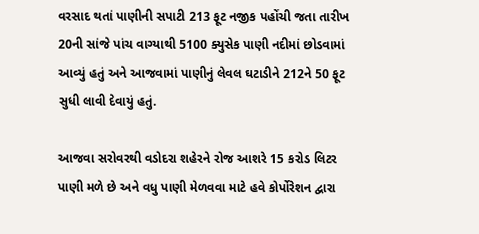વરસાદ થતાં પાણીની સપાટી 213 ફૂટ નજીક પહોંચી જતા તારીખ 20ની સાંજે પાંચ વાગ્યાથી 5100 ક્યુસેક પાણી નદીમાં છોડવામાં આવ્યું હતું અને આજવામાં પાણીનું લેવલ ઘટાડીને 212ને 50 ફૂટ સુધી લાવી દેવાયું હતું.

આજવા સરોવરથી વડોદરા શહેરને રોજ આશરે 15 કરોડ લિટર પાણી મળે છે અને વધુ પાણી મેળવવા માટે હવે કોર્પોરેશન દ્વારા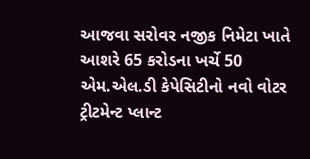આજવા સરોવર નજીક નિમેટા ખાતે આશરે 65 કરોડના ખર્ચે 50 એમ.એલ.ડી કેપેસિટીનો નવો વોટર ટ્રીટમેન્ટ પ્લાન્ટ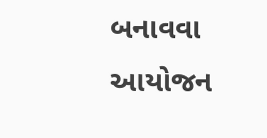બનાવવા આયોજન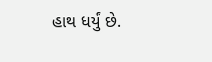હાથ ધર્યું છે.